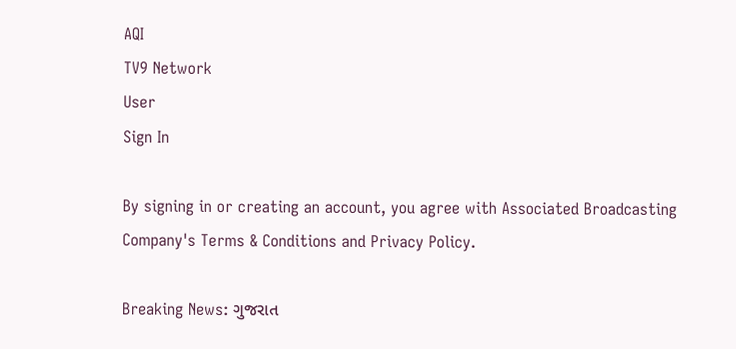AQI
TV9 Network
User
Sign In

By signing in or creating an account, you agree with Associated Broadcasting Company's Terms & Conditions and Privacy Policy.

Breaking News: ગુજરાત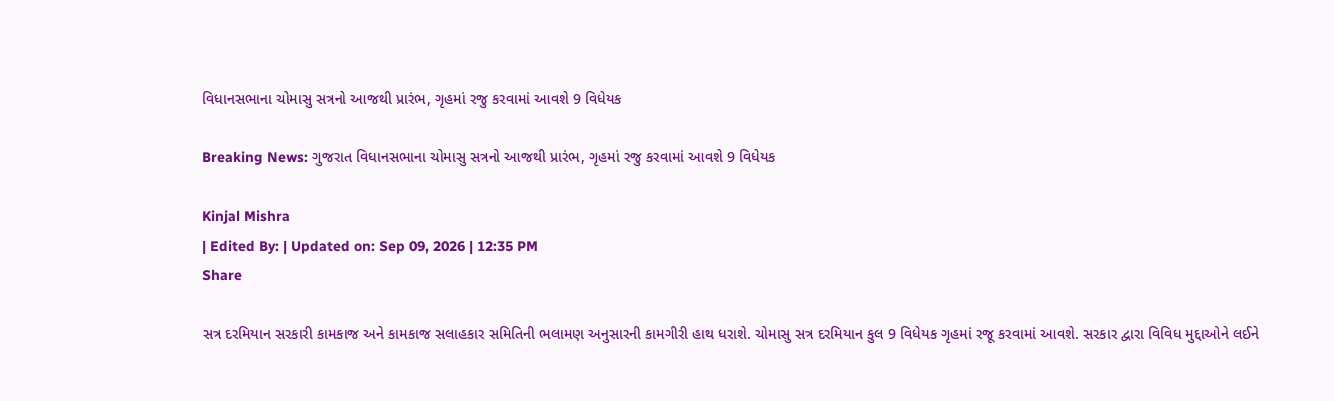વિધાનસભાના ચોમાસુ સત્રનો આજથી પ્રારંભ, ગૃહમાં રજુ કરવામાં આવશે 9 વિધેયક

Breaking News: ગુજરાત વિધાનસભાના ચોમાસુ સત્રનો આજથી પ્રારંભ, ગૃહમાં રજુ કરવામાં આવશે 9 વિધેયક

Kinjal Mishra
| Edited By: | Updated on: Sep 09, 2026 | 12:35 PM
Share

સત્ર દરમિયાન સરકારી કામકાજ અને કામકાજ સલાહકાર સમિતિની ભલામણ અનુસારની કામગીરી હાથ ધરાશે. ચોમાસુ સત્ર દરમિયાન કુલ 9 વિધેયક ગૃહમાં રજૂ કરવામાં આવશે. સરકાર દ્વારા વિવિધ મુદ્દાઓને લઈને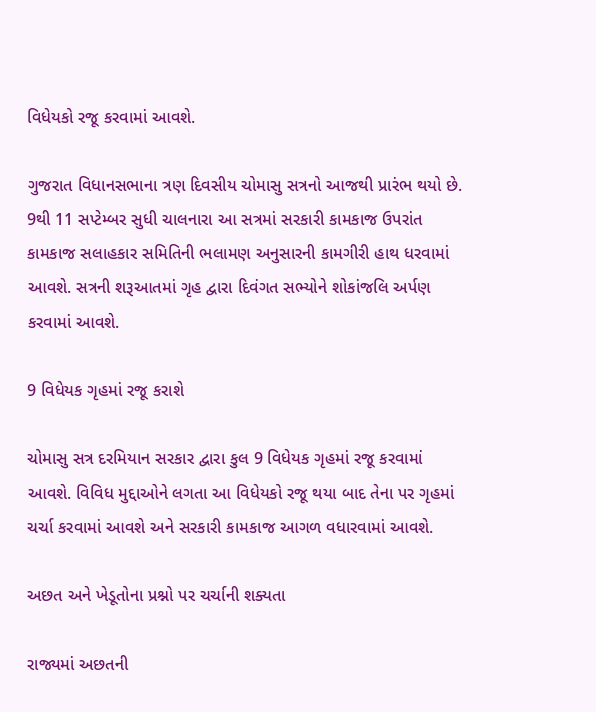વિધેયકો રજૂ કરવામાં આવશે.

ગુજરાત વિધાનસભાના ત્રણ દિવસીય ચોમાસુ સત્રનો આજથી પ્રારંભ થયો છે. 9થી 11 સપ્ટેમ્બર સુધી ચાલનારા આ સત્રમાં સરકારી કામકાજ ઉપરાંત કામકાજ સલાહકાર સમિતિની ભલામણ અનુસારની કામગીરી હાથ ધરવામાં આવશે. સત્રની શરૂઆતમાં ગૃહ દ્વારા દિવંગત સભ્યોને શોકાંજલિ અર્પણ કરવામાં આવશે.

9 વિધેયક ગૃહમાં રજૂ કરાશે

ચોમાસુ સત્ર દરમિયાન સરકાર દ્વારા કુલ 9 વિધેયક ગૃહમાં રજૂ કરવામાં આવશે. વિવિધ મુદ્દાઓને લગતા આ વિધેયકો રજૂ થયા બાદ તેના પર ગૃહમાં ચર્ચા કરવામાં આવશે અને સરકારી કામકાજ આગળ વધારવામાં આવશે.

અછત અને ખેડૂતોના પ્રશ્નો પર ચર્ચાની શક્યતા

રાજ્યમાં અછતની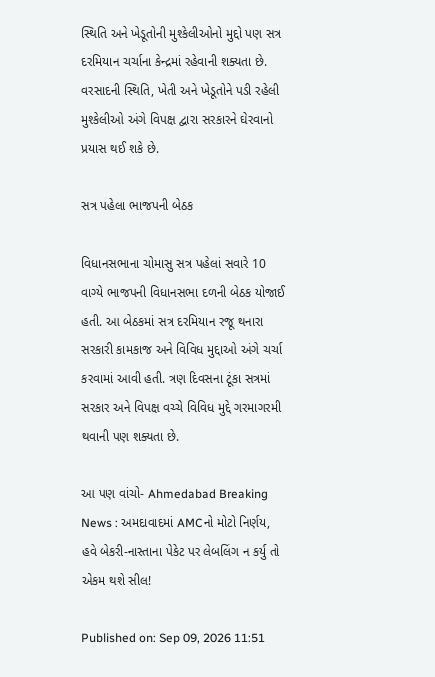સ્થિતિ અને ખેડૂતોની મુશ્કેલીઓનો મુદ્દો પણ સત્ર દરમિયાન ચર્ચાના કેન્દ્રમાં રહેવાની શક્યતા છે. વરસાદની સ્થિતિ, ખેતી અને ખેડૂતોને પડી રહેલી મુશ્કેલીઓ અંગે વિપક્ષ દ્વારા સરકારને ઘેરવાનો પ્રયાસ થઈ શકે છે.

સત્ર પહેલા ભાજપની બેઠક

વિધાનસભાના ચોમાસુ સત્ર પહેલાં સવારે 10 વાગ્યે ભાજપની વિધાનસભા દળની બેઠક યોજાઈ હતી. આ બેઠકમાં સત્ર દરમિયાન રજૂ થનારા સરકારી કામકાજ અને વિવિધ મુદ્દાઓ અંગે ચર્ચા કરવામાં આવી હતી. ત્રણ દિવસના ટૂંકા સત્રમાં સરકાર અને વિપક્ષ વચ્ચે વિવિધ મુદ્દે ગરમાગરમી થવાની પણ શક્યતા છે.

આ પણ વાંચો- Ahmedabad Breaking News : અમદાવાદમાં AMCનો મોટો નિર્ણય, હવે બેકરી-નાસ્તાના પેકેટ પર લેબલિંગ ન કર્યુ તો એકમ થશે સીલ!

Published on: Sep 09, 2026 11:51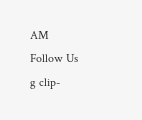AM
Follow Us
g clip-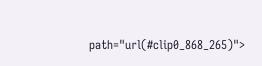path="url(#clip0_868_265)">